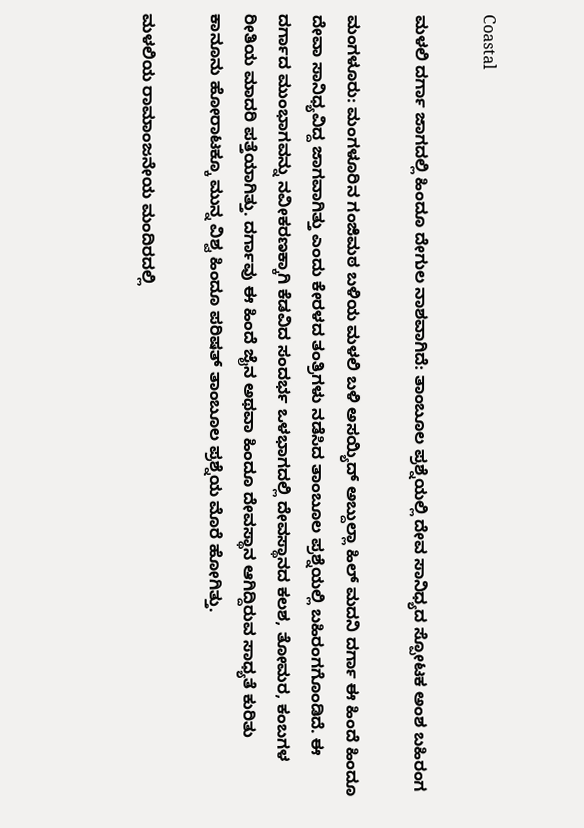Coastal

ಮಳಲಿ ದರ್ಗಾ ಜಾಗದಲ್ಲಿ ಹಿಂದೂ ದೇಗುಲ ನಾಶವಾಗಿದೆ: ತಾಂಬೂಲ ಪ್ರಶ್ನೆಯಲ್ಲಿ ದೇವ ಸಾನಿಧ್ಯದ ಸ್ಪೋಟಕ ಅಂಶ ಬಹಿರಂಗ

ಮಂಗಳೂರು: ಮಂಗಳೂರಿನ ಗಂಜಿಮಠ ಬಳಿಯ ಮಳಲಿ ಬಳಿ ಅಸಯ್ಯಿದ್ ಅಬ್ದುಲ್ಲಾ ಹಿಲ್ ಮದನಿ ದರ್ಗಾ ಈ ಹಿಂದೆ ಹಿಂದೂ ದೇವಾ ಸಾನಿಧ್ಯವಿದ್ದ ಜಾಗವಾಗಿತ್ತು ಎಂದು ಕೇರಳದ ತಂತ್ರಿಗಳು ನಡೆಸಿದ ತಾಂಬೂಲ ಪ್ರಶ್ನೆಯಲ್ಲಿ ಬಹಿರಂಗಗೊಂಡಿದೆ. ಈ ದರ್ಗಾದ ಮುಂಭಾಗವನ್ನು ನವೀಕರಣಕ್ಕಾಗಿ ಕೆಡವಿದ ಸಂದರ್ಭ ಒಳಭಾಗದಲ್ಲಿ ದೇವಸ್ಥಾನದ ಕಲಶ, ತೋಮರ, ಕಂಬಗಳ ರೀತಿಯ ಮಾದರಿ ಪತ್ತೆಯಾಗಿತ್ತು. ದರ್ಗಾವು ಈ ಹಿಂದೆ ಜೈನ ಅಥವಾ ಹಿಂದೂ ದೇವಸ್ಥಾನ ಆಗಿದ್ದಿರುವ ಸಾಧ್ಯತೆ ಕುರಿತು ಕಾನೂನು ಹೋರಾಟಕ್ಕೂ ಮುನ್ನ ವಿಶ್ವ ಹಿಂದೂ ಪರಿಷತ್ ತಾಂಬೂಲ ಪ್ರಶ್ನೆಯ ಮೊರೆ ಹೋಗಿತ್ತು.

ಮಳಲಿಯ ರಾಮಾಂಜನೇಯ ಮಂದಿರದಲ್ಲಿ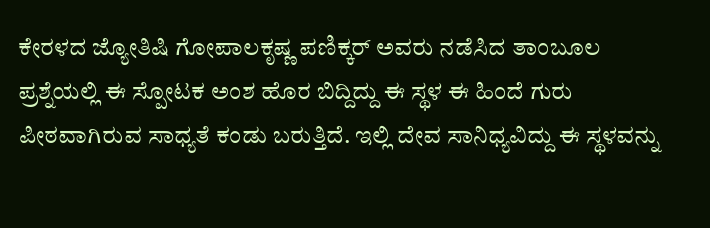ಕೇರಳದ ಜ್ಯೋತಿಷಿ ಗೋಪಾಲಕೃಷ್ಣ ಪಣಿಕ್ಕರ್ ಅವರು ನಡೆಸಿದ ತಾಂಬೂಲ ಪ್ರಶ್ನೆಯಲ್ಲಿ ಈ ಸ್ಪೋಟಕ ಅಂಶ ಹೊರ ಬಿದ್ದಿದ್ದು ಈ ಸ್ಥಳ ಈ ಹಿಂದೆ ಗುರು ಪೀಠವಾಗಿರುವ ಸಾಧ್ಯತೆ ಕಂಡು ಬರುತ್ತಿದೆ. ಇಲ್ಲಿ ದೇವ ಸಾನಿಧ್ಯವಿದ್ದು ಈ ಸ್ಥಳವನ್ನು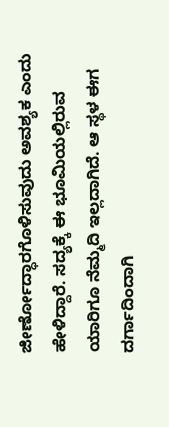ಜೀರ್ಣೋದ್ಧಾರಗೊಳಿಸುವುದು ಅವಶ್ಯಕ ಎಂದು ಹೇಳಿದ್ದಾರೆ. ಸದ್ಯಕ್ಕೆ ಈ ಭೂಮಿಯಲ್ಲಿರುವ ಯಾರಿಗೂ ನೆಮ್ಮದಿ ಇಲ್ಲದಾಗಿದೆ. ಆ ಸ್ಥಳ ಈಗ ದರ್ಗಾದಿಂದಾಗಿ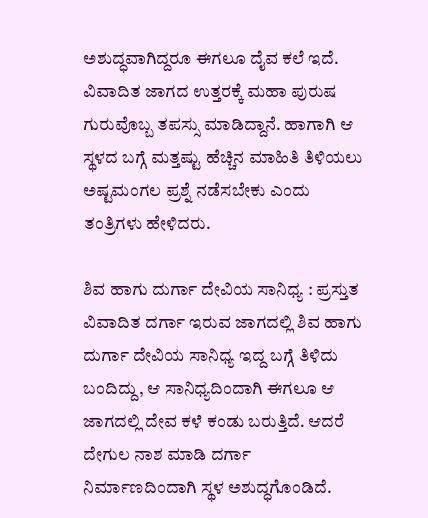ಅಶುದ್ಧವಾಗಿದ್ದರೂ ಈಗಲೂ ದೈವ ಕಲೆ ಇದೆ. ವಿವಾದಿತ ಜಾಗದ ಉತ್ತರಕ್ಕೆ ಮಹಾ ಪುರುಷ ಗುರುವೊಬ್ಬ ತಪಸ್ಸು ಮಾಡಿದ್ದಾನೆ. ಹಾಗಾಗಿ ಆ ಸ್ಥಳದ ಬಗ್ಗೆ ಮತ್ತಷ್ಟು ಹೆಚ್ಚಿನ ಮಾಹಿತಿ ತಿಳಿಯಲು ಅಷ್ಟಮಂಗಲ ಪ್ರಶ್ನೆ ನಡೆಸಬೇಕು ಎಂದು ತಂತ್ರಿಗಳು ಹೇಳಿದರು.

ಶಿವ ಹಾಗು ದುರ್ಗಾ ದೇವಿಯ ಸಾನಿಧ್ಯ : ಪ್ರಸ್ತುತ ವಿವಾದಿತ ದರ್ಗಾ ಇರುವ ಜಾಗದಲ್ಲಿ ಶಿವ ಹಾಗು ದುರ್ಗಾ ದೇವಿಯ ಸಾನಿಧ್ಯ ಇದ್ದ ಬಗ್ಗೆ ತಿಳಿದು ಬಂದಿದ್ದು, ಆ ಸಾನಿಧ್ಯದಿಂದಾಗಿ ಈಗಲೂ ಆ ಜಾಗದಲ್ಲಿ ದೇವ ಕಳೆ ಕಂಡು ಬರುತ್ತಿದೆ. ಆದರೆ ದೇಗುಲ ನಾಶ ಮಾಡಿ ದರ್ಗಾ ನಿರ್ಮಾಣದಿಂದಾಗಿ ಸ್ಥಳ ಅಶುದ್ಧಗೊಂಡಿದೆ.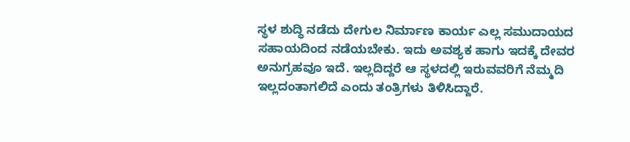ಸ್ಥಳ ಶುದ್ಧಿ ನಡೆದು ದೇಗುಲ ನಿರ್ಮಾಣ ಕಾರ್ಯ ಎಲ್ಲ ಸಮುದಾಯದ ಸಹಾಯದಿಂದ ನಡೆಯಬೇಕು. ಇದು ಅವಶ್ಯಕ ಹಾಗು ಇದಕ್ಕೆ ದೇವರ ಅನುಗ್ರಹವೂ ಇದೆ. ಇಲ್ಲದಿದ್ದರೆ ಆ ಸ್ಥಳದಲ್ಲಿ ಇರುವವರಿಗೆ ನೆಮ್ಮದಿ ಇಲ್ಲದಂತಾಗಲಿದೆ ಎಂದು ತಂತ್ರಿಗಳು ತಿಳಿಸಿದ್ದಾರೆ.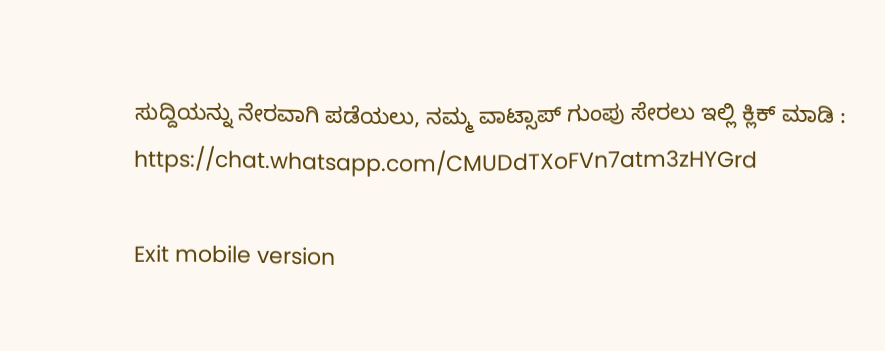ಸುದ್ದಿಯನ್ನು ನೇರವಾಗಿ ಪಡೆಯಲು, ನಮ್ಮ ವಾಟ್ಸಾಪ್ ಗುಂಪು ಸೇರಲು ಇಲ್ಲಿ ಕ್ಲಿಕ್ ಮಾಡಿ :
https://chat.whatsapp.com/CMUDdTXoFVn7atm3zHYGrd

Exit mobile version